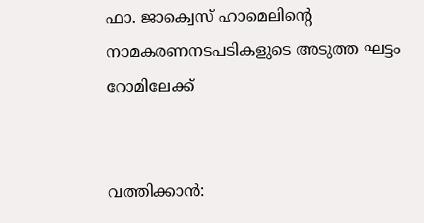ഫാ. ജാക്വെസ് ഹാമെലിന്റെ നാമകരണനടപടികളുടെ അടുത്ത ഘട്ടം റോമിലേക്ക്


വത്തിക്കാന്‍: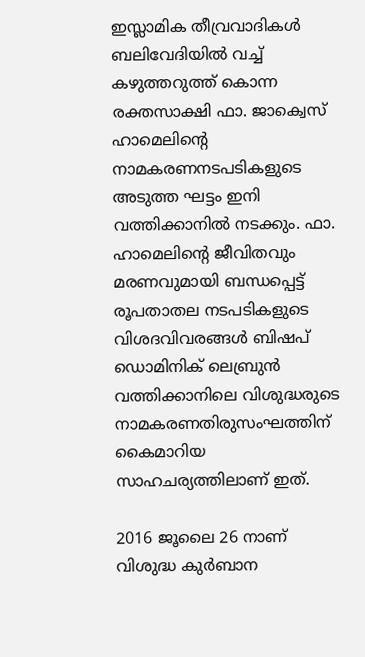ഇസ്ലാമിക തീവ്രവാദികള്‍ ബലിവേദിയില്‍ വച്ച് കഴുത്തറുത്ത് കൊന്ന രക്തസാക്ഷി ഫാ. ജാക്വെസ് ഹാമെലിന്റെ നാമകരണനടപടികളുടെ അടുത്ത ഘട്ടം ഇനി വത്തിക്കാനില്‍ നടക്കും. ഫാ. ഹാമെലിന്റെ ജീവിതവും മരണവുമായി ബന്ധപ്പെട്ട് രൂപതാതല നടപടികളുടെ വിശദവിവരങ്ങള്‍ ബിഷപ് ഡൊമിനിക് ലെബ്രുന്‍ വത്തിക്കാനിലെ വിശുദ്ധരുടെ നാമകരണതിരുസംഘത്തിന് കൈമാറിയ സാഹചര്യത്തിലാണ് ഇത്.

2016 ജൂലൈ 26 നാണ് വിശുദ്ധ കുര്‍ബാന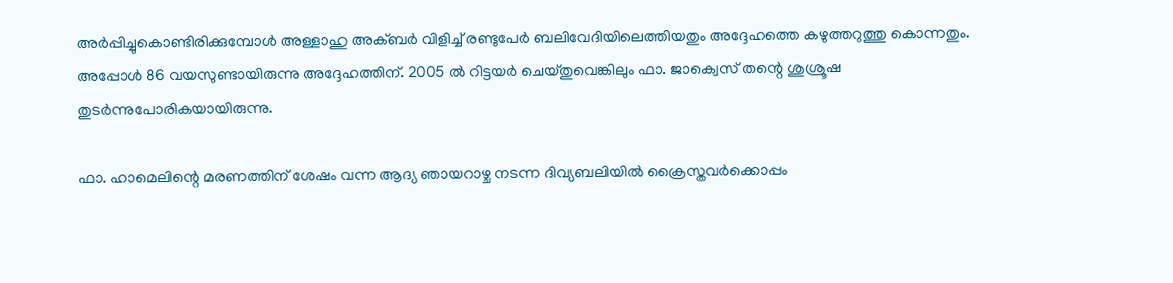അര്‍പ്പിച്ചുകൊണ്ടിരിക്കുമ്പോള്‍ അള്ളാഹു അക്ബര്‍ വിളിച്ച് രണ്ടുപേര്‍ ബലിവേദിയിലെത്തിയതും അദ്ദേഹത്തെ കഴുത്തറുത്തു കൊന്നതും. അപ്പോള്‍ 86 വയസുണ്ടായിരുന്നു അദ്ദേഹത്തിന്. 2005 ല്‍ റിട്ടയര്‍ ചെയ്തുവെങ്കിലും ഫാ. ജാക്വെസ് തന്റെ ശുശ്രൂഷ തുടര്‍ന്നുപോരികയായിരുന്നു.

ഫാ. ഹാമെലിന്റെ മരണത്തിന് ശേഷം വന്ന ആദ്യ ഞായറാഴ്ച നടന്ന ദിവ്യബലിയില്‍ ക്രൈസ്തവര്‍ക്കൊപ്പം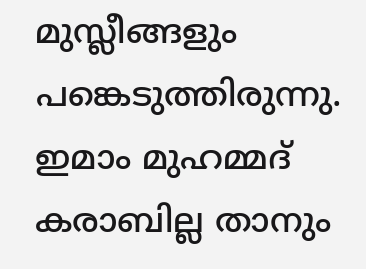മുസ്ലീങ്ങളും പങ്കെടുത്തിരുന്നു. ഇമാം മുഹമ്മദ് കരാബില്ല താനും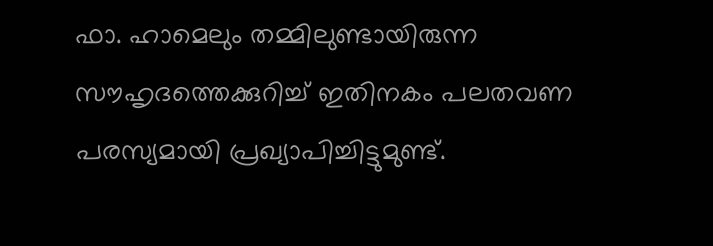ഫാ. ഹാമെലും തമ്മിലുണ്ടായിരുന്ന സൗഹൃദത്തെക്കുറിച്ച് ഇതിനകം പലതവണ പരസ്യമായി പ്രഖ്യാപിച്ചിട്ടുമുണ്ട്.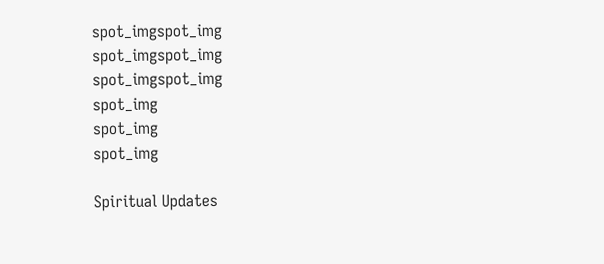spot_imgspot_img
spot_imgspot_img
spot_imgspot_img
spot_img
spot_img
spot_img

Spiritual Updates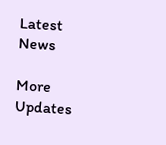Latest News

More Updates